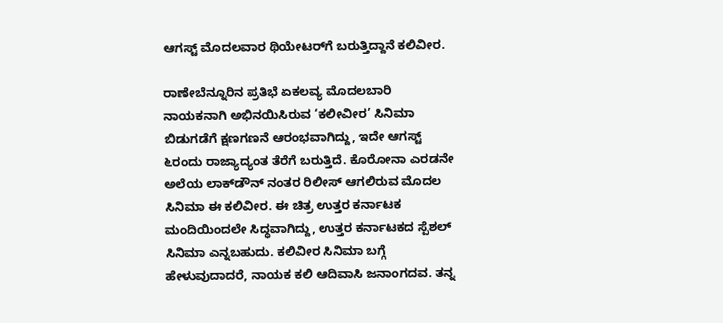ಆಗಸ್ಟ್ ಮೊದಲವಾರ ಥಿಯೇಟರ್‌ಗೆ ಬರುತ್ತಿದ್ದಾನೆ ಕಲಿವೀರ.

ರಾಣೇಬೆನ್ನೂರಿನ ಪ್ರತಿಭೆ ಏಕಲವ್ಯ ಮೊದಲಬಾರಿ ನಾಯಕನಾಗಿ ಅಭಿನಯಿಸಿರುವ ‘ಕಲೀವೀರ’ ಸಿನಿಮಾ ಬಿಡುಗಡೆಗೆ ಕ್ಷಣಗಣನೆ ಆರಂಭವಾಗಿದ್ದು, ಇದೇ ಆಗಸ್ಟ್ ೬ರಂದು ರಾಜ್ಯಾದ್ಯಂತ ತೆರೆಗೆ ಬರುತ್ತಿದೆ. ಕೊರೋನಾ ಎರಡನೇ ಅಲೆಯ ಲಾಕ್‌ಡೌನ್ ನಂತರ ರಿಲೀಸ್ ಆಗಲಿರುವ ಮೊದಲ ಸಿನಿಮಾ ಈ ಕಲಿವೀರ. ಈ ಚಿತ್ರ ಉತ್ತರ ಕರ್ನಾಟಕ ಮಂದಿಯಿಂದಲೇ ಸಿದ್ಧವಾಗಿದ್ದು, ಉತ್ತರ ಕರ್ನಾಟಕದ ಸ್ಪೆಶಲ್ ಸಿನಿಮಾ ಎನ್ನಬಹುದು. ಕಲಿವೀರ ಸಿನಿಮಾ ಬಗ್ಗೆ ಹೇಳುವುದಾದರೆ, ನಾಯಕ ಕಲಿ ಆದಿವಾಸಿ ಜನಾಂಗದವ. ತನ್ನ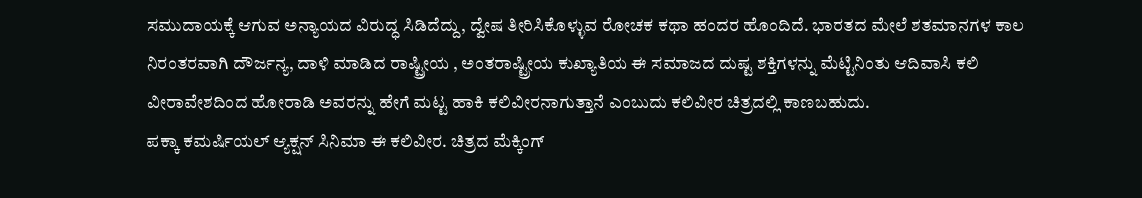ಸಮುದಾಯಕ್ಕೆ ಆಗುವ ಅನ್ಯಾಯದ ವಿರುದ್ಧ ಸಿಡಿದೆದ್ದು, ದ್ವೇಷ ತೀರಿಸಿಕೊಳ್ಳುವ ರೋಚಕ ಕಥಾ ಹಂದರ ಹೊಂದಿದೆ. ಭಾರತದ ಮೇಲೆ ಶತಮಾನಗಳ ಕಾಲ ನಿರಂತರವಾಗಿ ದೌರ್ಜನ್ಯ, ದಾಳಿ ಮಾಡಿದ ರಾಷ್ಟ್ರೀಯ , ಅಂತರಾಷ್ಟ್ರೀಯ ಕುಖ್ಯಾತಿಯ ಈ ಸಮಾಜದ ದುಷ್ಟ ಶಕ್ತಿಗಳನ್ನು ಮೆಟ್ಟಿನಿಂತು ಆದಿವಾಸಿ ಕಲಿ ವೀರಾವೇಶದಿಂದ ಹೋರಾಡಿ ಅವರನ್ನು ಹೇಗೆ ಮಟ್ಟ ಹಾಕಿ ಕಲಿವೀರನಾಗುತ್ತಾನೆ ಎಂಬುದು ಕಲಿವೀರ ಚಿತ್ರದಲ್ಲಿ ಕಾಣಬಹುದು.
ಪಕ್ಕಾ ಕಮರ್ಷಿಯಲ್ ಆ್ಯಕ್ಷನ್ ಸಿನಿಮಾ ಈ ಕಲಿವೀರ. ಚಿತ್ರದ ಮೆಕ್ಕಿಂಗ್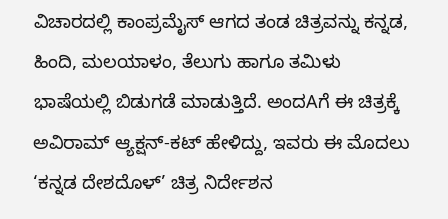ವಿಚಾರದಲ್ಲಿ ಕಾಂಪ್ರಮೈಸ್ ಆಗದ ತಂಡ ಚಿತ್ರವನ್ನು ಕನ್ನಡ, ಹಿಂದಿ, ಮಲಯಾಳಂ, ತೆಲುಗು ಹಾಗೂ ತಮಿಳು ಭಾಷೆಯಲ್ಲಿ ಬಿಡುಗಡೆ ಮಾಡುತ್ತಿದೆ. ಅಂದAಗೆ ಈ ಚಿತ್ರಕ್ಕೆ ಅವಿರಾಮ್ ಆ್ಯಕ್ಷನ್-ಕಟ್ ಹೇಳಿದ್ದು, ಇವರು ಈ ಮೊದಲು ‘ಕನ್ನಡ ದೇಶದೊಳ್’ ಚಿತ್ರ ನಿರ್ದೇಶನ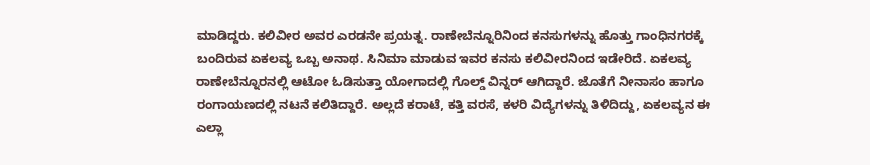ಮಾಡಿದ್ದರು. ಕಲಿವೀರ ಅವರ ಎರಡನೇ ಪ್ರಯತ್ನ. ರಾಣೇಬೆನ್ನೂರಿನಿಂದ ಕನಸುಗಳನ್ನು ಹೊತ್ತು ಗಾಂಧಿನಗರಕ್ಕೆ ಬಂದಿರುವ ಏಕಲವ್ಯ ಒಬ್ಬ ಅನಾಥ. ಸಿನಿಮಾ ಮಾಡುವ ಇವರ ಕನಸು ಕಲಿವೀರನಿಂದ ಇಡೇರಿದೆ. ಏಕಲವ್ಯ ರಾಣೇಬೆನ್ನೂರನಲ್ಲಿ ಆಟೋ ಓಡಿಸುತ್ತಾ ಯೋಗಾದಲ್ಲಿ ಗೊಲ್ಡ್ ವಿನ್ನರ್ ಆಗಿದ್ದಾರೆ. ಜೊತೆಗೆ ನೀನಾಸಂ ಹಾಗೂ ರಂಗಾಯಣದಲ್ಲಿ ನಟನೆ ಕಲಿತಿದ್ದಾರೆ. ಅಲ್ಲದೆ ಕರಾಟೆ, ಕತ್ತಿ ವರಸೆ, ಕಳರಿ ವಿದ್ಯೆಗಳನ್ನು ತಿಳಿದಿದ್ದು, ಏಕಲವ್ಯನ ಈ ಎಲ್ಲಾ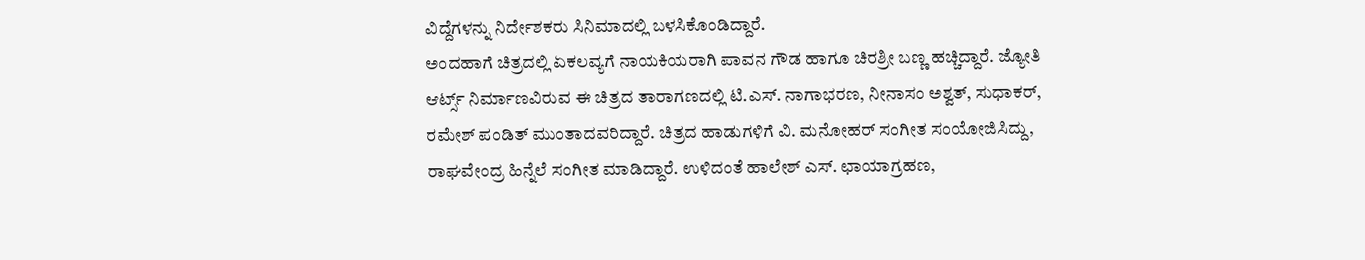ವಿದ್ದೆಗಳನ್ನು ನಿರ್ದೇಶಕರು ಸಿನಿಮಾದಲ್ಲಿ ಬಳಸಿಕೊಂಡಿದ್ದಾರೆ.
ಅಂದಹಾಗೆ ಚಿತ್ರದಲ್ಲಿ ಏಕಲವ್ಯಗೆ ನಾಯಕಿಯರಾಗಿ ಪಾವನ ಗೌಡ ಹಾಗೂ ಚಿರಶ್ರೀ ಬಣ್ಣ ಹಚ್ಚಿದ್ದಾರೆ. ಜ್ಯೋತಿ ಆರ್ಟ್ಸ್ ನಿರ್ಮಾಣವಿರುವ ಈ ಚಿತ್ರದ ತಾರಾಗಣದಲ್ಲಿ ಟಿ.ಎಸ್. ನಾಗಾಭರಣ, ನೀನಾಸಂ ಅಶ್ವತ್, ಸುಧಾಕರ್, ರಮೇಶ್ ಪಂಡಿತ್ ಮುಂತಾದವರಿದ್ದಾರೆ. ಚಿತ್ರದ ಹಾಡುಗಳಿಗೆ ವಿ. ಮನೋಹರ್ ಸಂಗೀತ ಸಂಯೋಜಿಸಿದ್ದು, ರಾಘವೇಂದ್ರ ಹಿನ್ನೆಲೆ ಸಂಗೀತ ಮಾಡಿದ್ದಾರೆ. ಉಳಿದಂತೆ ಹಾಲೇಶ್ ಎಸ್. ಛಾಯಾಗ್ರಹಣ,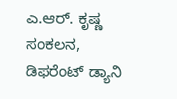ಎ.ಆರ್. ಕೃಷ್ಣ ಸಂಕಲನ, ಡಿಫರೆಂಟ್ ಡ್ಯಾನಿ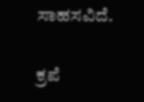ಸಾಹಸವಿದೆ.

ಕ್ರಪೆ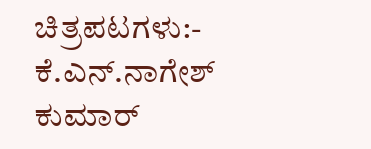ಚಿತ್ರಪಟಗಳು:- ಕೆ.ಎನ್.ನಾಗೇಶ್ ಕುಮಾರ್